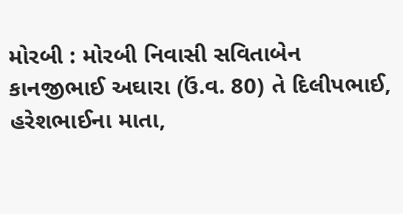મોરબી : મોરબી નિવાસી સવિતાબેન કાનજીભાઈ અઘારા (ઉં.વ. 80) તે દિલીપભાઈ, હરેશભાઈના માતા,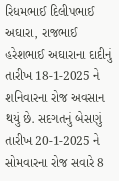રિધમભાઈ દિલીપભાઈ અઘારા, રાજભાઈ હરેશભાઈ અઘારાના દાદીનું તારીખ 18-1-2025 ને શનિવારના રોજ અવસાન થયું છે. સદગતનું બેસણું તારીખ 20-1-2025 ને સોમવારના રોજ સવારે 8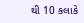થી 10 કલાકે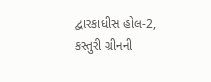દ્વારકાધીસ હોલ-2, કસ્તુરી ગ્રીનની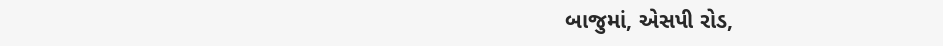બાજુમાં, એસપી રોડ,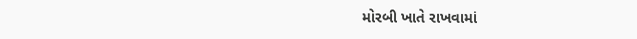મોરબી ખાતે રાખવામાં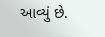આવ્યું છે.